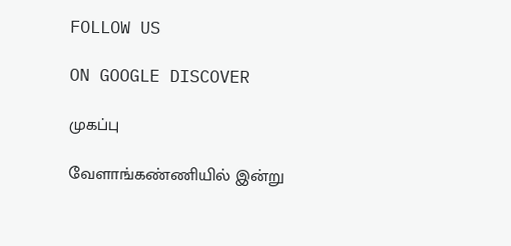FOLLOW US

ON GOOGLE DISCOVER

முகப்பு

வேளாங்கண்ணியில் இன்று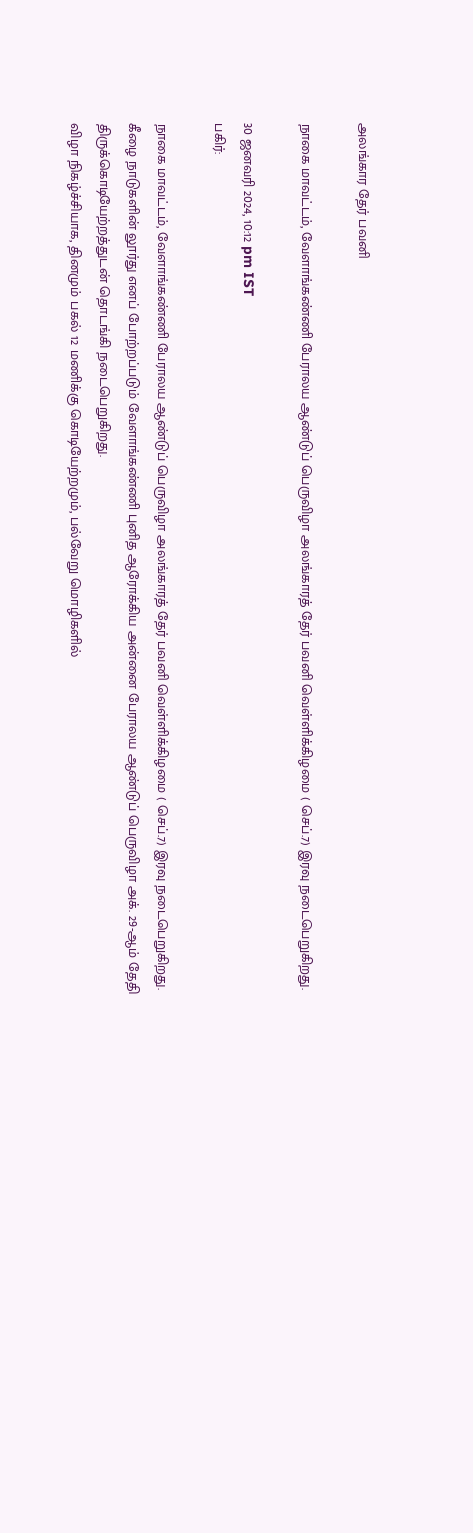அலங்கார தேர் பவனி

நாகை மாவட்டம், வேளாங்கண்ணி பேராலய ஆண்டுப் பெருவிழா அலங்காரத் தேர் பவனி வெள்ளிக்கிழமை ( செப்.7) இரவு நடைபெறுகிறது.

30 ஜனவரி 2024, 10:12 pm IST
பகிர்:

நாகை மாவட்டம், வேளாங்கண்ணி பேராலய ஆண்டுப் பெருவிழா அலங்காரத் தேர் பவனி வெள்ளிக்கிழமை ( செப்.7) இரவு நடைபெறுகிறது.
கீழை நாடுகளின் லூர்து எனப் போற்றப்படும் வேளாங்கண்ணி புனித ஆரோக்கிய அன்னை பேராலய ஆண்டுப் பெருவிழா அக். 29-ஆம் தேதி திருக்கொடியேற்றத்துடன் தொடங்கி நடைபெறுகிறது.
விழா நிகழ்ச்சியாக, தினமும் பகல் 12 மணிக்கு கொடியேற்றமும், பல்வேறு மொழிகளில்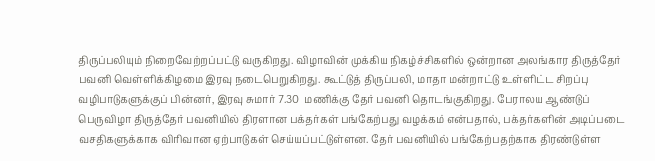திருப்பலியும் நிறைவேற்றப்பட்டு வருகிறது. விழாவின் முக்கிய நிகழ்ச்சிகளில் ஒன்றான அலங்கார திருத்தேர் பவனி வெள்ளிக்கிழமை இரவு நடைபெறுகிறது. கூட்டுத் திருப்பலி, மாதா மன்றாட்டு உள்ளிட்ட சிறப்பு வழிபாடுகளுக்குப் பின்னர், இரவு சுமார் 7.30  மணிக்கு தேர் பவனி தொடங்குகிறது. பேராலய ஆண்டுப் பெருவிழா திருத்தேர் பவனியில் திரளான பக்தர்கள் பங்கேற்பது வழக்கம் என்பதால், பக்தர்களின் அடிப்படை வசதிகளுக்காக விரிவான ஏற்பாடுகள் செய்யப்பட்டுள்ளன. தேர் பவனியில் பங்கேற்பதற்காக திரண்டுள்ள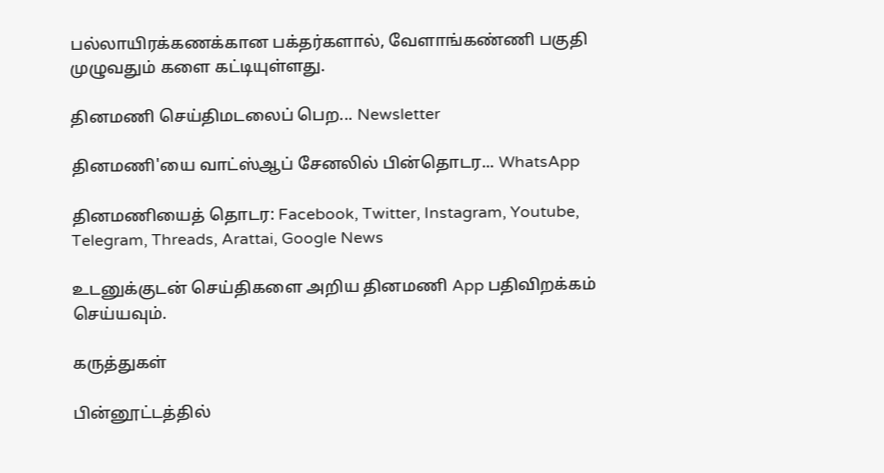பல்லாயிரக்கணக்கான பக்தர்களால், வேளாங்கண்ணி பகுதி முழுவதும் களை கட்டியுள்ளது.

தினமணி செய்திமடலைப் பெற... Newsletter

தினமணி'யை வாட்ஸ்ஆப் சேனலில் பின்தொடர... WhatsApp

தினமணியைத் தொடர: Facebook, Twitter, Instagram, Youtube, Telegram, Threads, Arattai, Google News

உடனுக்குடன் செய்திகளை அறிய தினமணி App பதிவிறக்கம் செய்யவும்.

கருத்துகள்

பின்னூட்டத்தில்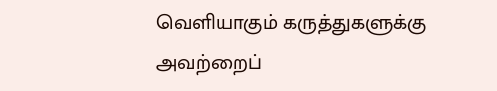வெளியாகும் கருத்துகளுக்கு அவற்றைப்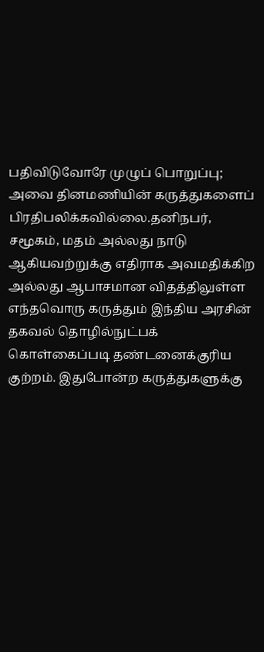பதிவிடுவோரே முழுப் பொறுப்பு; அவை தினமணியின் கருத்துகளைப் பிரதிபலிக்கவில்லை.தனிநபர், சமூகம், மதம் அல்லது நாடு ஆகியவற்றுக்கு எதிராக அவமதிக்கிற அல்லது ஆபாசமான விதத்திலுள்ள எந்தவொரு கருத்தும் இந்திய அரசின் தகவல் தொழில்நுட்பக் கொள்கைப்படி தண்டனைக்குரிய குற்றம். இதுபோன்ற கருத்துகளுக்கு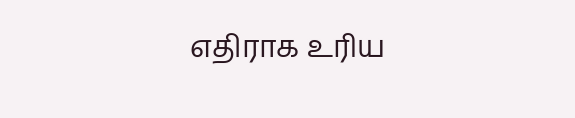எதிராக உரிய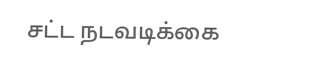சட்ட நடவடிக்கை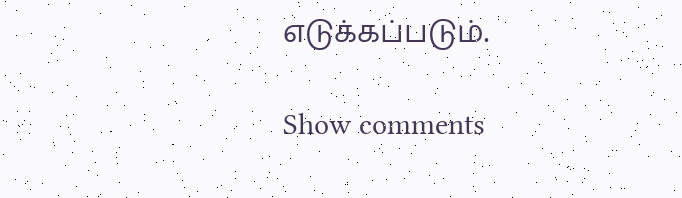எடுக்கப்படும்.

Show comments